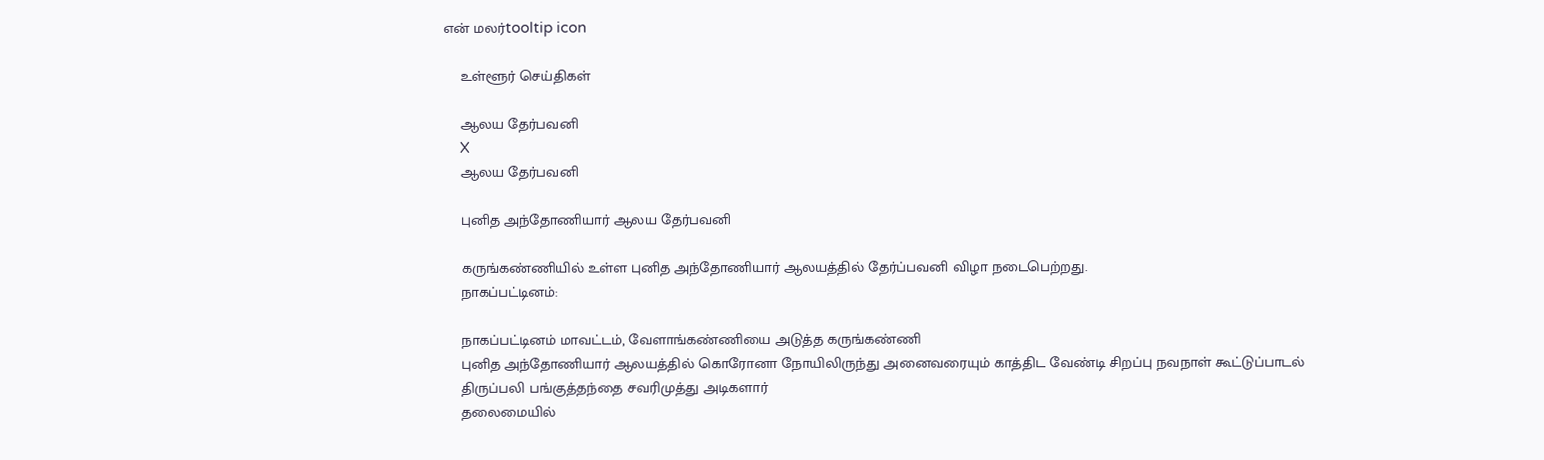என் மலர்tooltip icon

    உள்ளூர் செய்திகள்

    ஆலய தேர்பவனி
    X
    ஆலய தேர்பவனி

    புனித அந்தோணியார் ஆலய தேர்பவனி

    கருங்கண்ணியில் உள்ள புனித அந்தோணியார் ஆலயத்தில் தேர்ப்பவனி விழா நடைபெற்றது.
    நாகப்பட்டினம்:

    நாகப்பட்டினம் மாவட்டம், வேளாங்கண்ணியை அடுத்த கருங்கண்ணி
    புனித அந்தோணியார் ஆலயத்தில் கொரோனா நோயிலிருந்து அனைவரையும் காத்திட வேண்டி சிறப்பு நவநாள் கூட்டுப்பாடல்
    திருப்பலி பங்குத்தந்தை சவரிமுத்து அடிகளார்
    தலைமையில்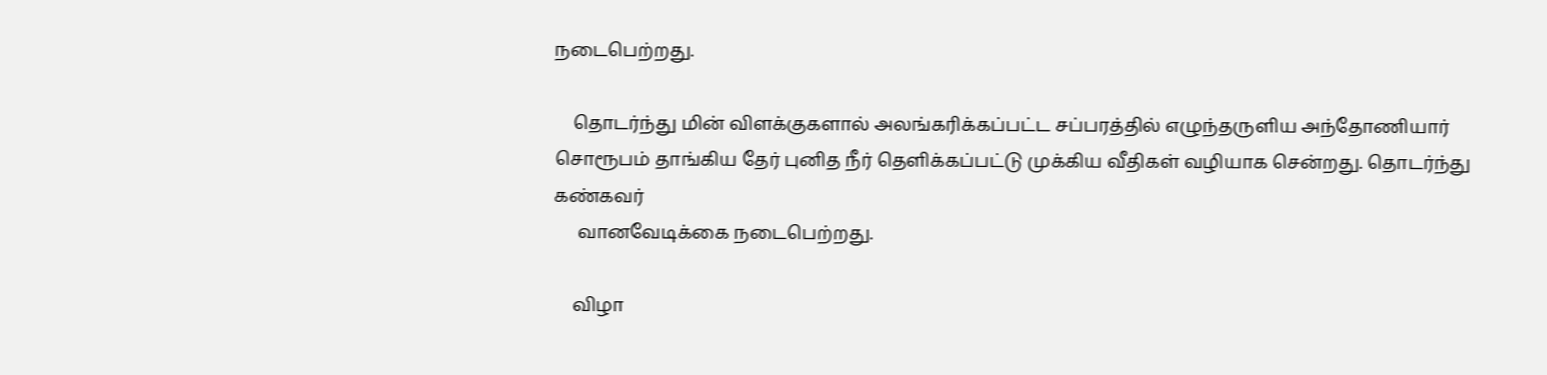நடைபெற்றது.

    தொடர்ந்து மின் விளக்குகளால் அலங்கரிக்கப்பட்ட சப்பரத்தில் எழுந்தருளிய அந்தோணியார் சொரூபம் தாங்கிய தேர் புனித நீர் தெளிக்கப்பட்டு முக்கிய வீதிகள் வழியாக சென்றது. தொடர்ந்து கண்கவர்
     வானவேடிக்கை நடைபெற்றது.

    விழா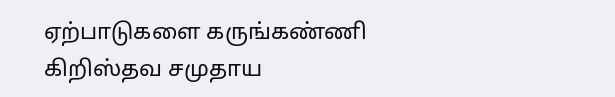ஏற்பாடுகளை கருங்கண்ணி கிறிஸ்தவ சமுதாய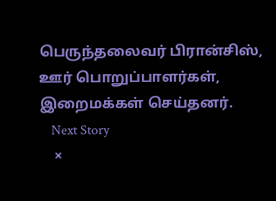பெருந்தலைவர் பிரான்சிஸ், ஊர் பொறுப்பாளர்கள், இறைமக்கள் செய்தனர்.
    Next Story
    ×